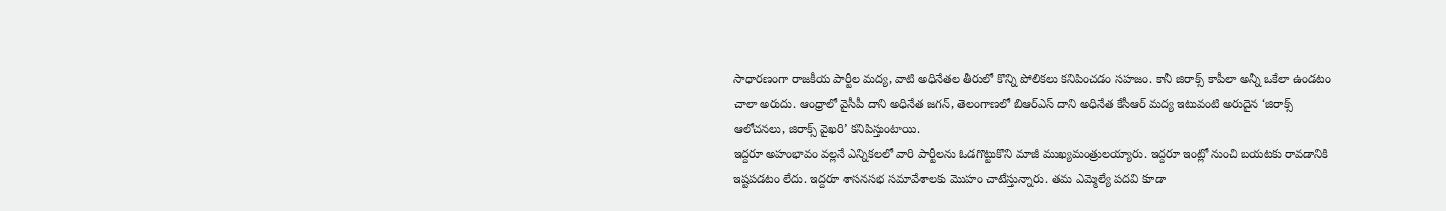సాధారణంగా రాజకీయ పార్టీల మద్య, వాటి అధినేతల తీరులో కొన్ని పోలికలు కనిపించడం సహజం. కానీ జిరాక్స్ కాపీలా అన్నీ ఒకేలా ఉండటం చాలా అరుదు. ఆంధ్రాలో వైసీపీ దాని అధినేత జగన్, తెలంగాణలో బిఆర్ఎస్ దాని అధినేత కేసీఆర్ మద్య ఇటువంటి అరుదైన ‘జిరాక్స్ ఆలోచనలు, జిరాక్స్ వైఖరి’ కనిపిస్తుంటాయి.
ఇద్దరూ అహంభావం వల్లనే ఎన్నికలలో వారి పార్టీలను ఓడగొట్టుకొని మాజీ ముఖ్యమంత్రులయ్యారు. ఇద్దరూ ఇంట్లో నుంచి బయటకు రావడానికి ఇష్టపడటం లేదు. ఇద్దరూ శాసనసభ సమావేశాలకు మొహం చాటేస్తున్నారు. తమ ఎమ్మెల్యే పదవి కూడా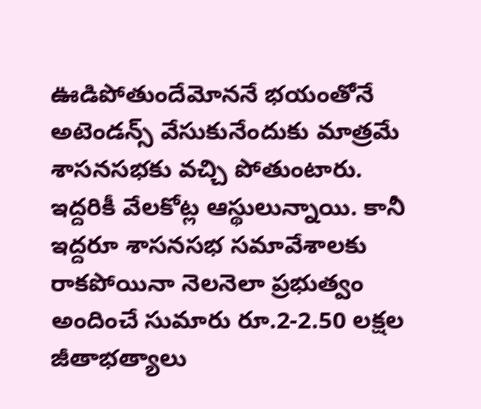ఊడిపోతుందేమోననే భయంతోనే అటెండన్స్ వేసుకునేందుకు మాత్రమే శాసనసభకు వచ్చి పోతుంటారు.
ఇద్దరికీ వేలకోట్ల ఆస్థులున్నాయి. కానీ ఇద్దరూ శాసనసభ సమావేశాలకు రాకపోయినా నెలనెలా ప్రభుత్వం అందించే సుమారు రూ.2-2.50 లక్షల జీతాభత్యాలు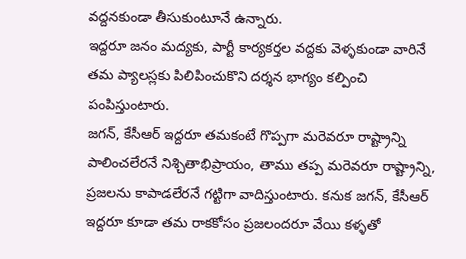వద్దనకుండా తీసుకుంటూనే ఉన్నారు.
ఇద్దరూ జనం మద్యకు, పార్టీ కార్యకర్తల వద్దకు వెళ్ళకుండా వారినే తమ ప్యాలస్లకు పిలిపించుకొని దర్శన భాగ్యం కల్పించి పంపిస్తుంటారు.
జగన్, కేసీఆర్ ఇద్దరూ తమకంటే గొప్పగా మరెవరూ రాష్ట్రాన్ని పాలించలేరనే నిశ్చితాభిప్రాయం, తాము తప్ప మరెవరూ రాష్ట్రాన్ని, ప్రజలను కాపాడలేరనే గట్టిగా వాదిస్తుంటారు. కనుక జగన్, కేసీఆర్ ఇద్దరూ కూడా తమ రాకకోసం ప్రజలందరూ వేయి కళ్ళతో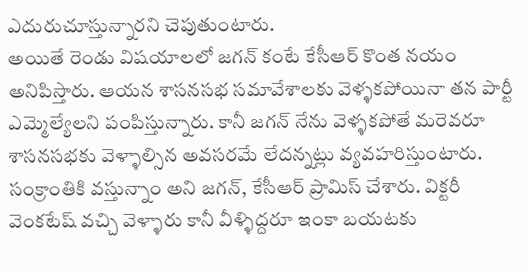ఎదురుచూస్తున్నారని చెపుతుంటారు.
అయితే రెండు విషయాలలో జగన్ కంటే కేసీఆర్ కొంత నయం అనిపిస్తారు. ఆయన శాసనసభ సమావేశాలకు వెళ్ళకపోయినా తన పార్టీ ఎమ్మెల్యేలని పంపిస్తున్నారు. కానీ జగన్ నేను వెళ్ళకపోతే మరెవరూ శాసనసభకు వెళ్ళాల్సిన అవసరమే లేదన్నట్లు వ్యవహరిస్తుంటారు.
సంక్రాంతికి వస్తున్నాం అని జగన్, కేసీఆర్ ప్రామిస్ చేశారు. విక్టరీ వెంకటేష్ వచ్చి వెళ్ళారు కానీ వీళ్ళిద్దరూ ఇంకా బయటకు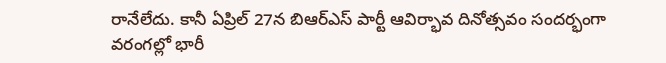రానేలేదు. కానీ ఏప్రిల్ 27న బిఆర్ఎస్ పార్టీ ఆవిర్భావ దినోత్సవం సందర్భంగా వరంగల్లో భారీ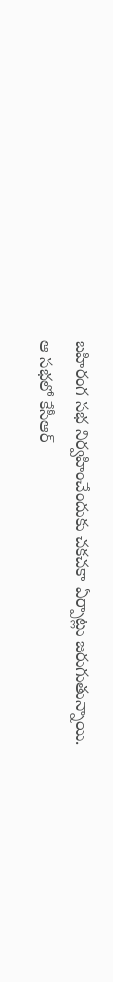బహిరంగ సభ నిర్వహించేందుకు చకచకా ఏర్పాట్లు జరుగుతున్నాయి.
ఆ సభలో కేసీఆర్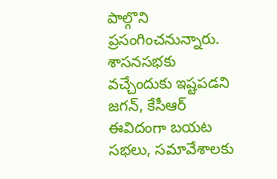పాల్గొని ప్రసంగించనున్నారు. శాసనసభకు వచ్చేందుకు ఇష్టపడని జగన్, కేసీఆర్ ఈవిదంగా బయట సభలు, సమావేశాలకు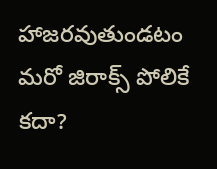హాజరవుతుండటం మరో జిరాక్స్ పోలికే కదా?